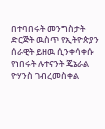በተባበሩት መንግስታት ድርጅት ዉስጥ የኢትዮጵያን ሰራዊት ይዘዉ ሲንቀሳቀሱ የነበሩት ሉተናንት ጄኔራል ዮሃንስ ገብረመስቀል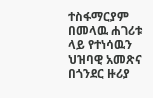ተስፋማርያም በመላዉ ሐገሪቱ ላይ የተነሳዉን ህዝባዊ አመጽና በጎንደር ዙሪያ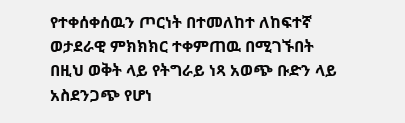የተቀሰቀሰዉን ጦርነት በተመለከተ ለከፍተኛ ወታደራዊ ምክክክር ተቀምጠዉ በሚገኙበት በዚህ ወቅት ላይ የትግራይ ነጻ አወጭ ቡድን ላይ አስደንጋጭ የሆነ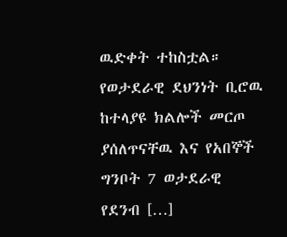ዉድቀት ተከስቷል። የወታደራዊ ደህንነት ቢሮዉ ከተላያዩ ክልሎች መርጦ ያሰለጥናቸዉ እና የአበኞች ግንቦት 7 ወታደራዊ የደንብ […]